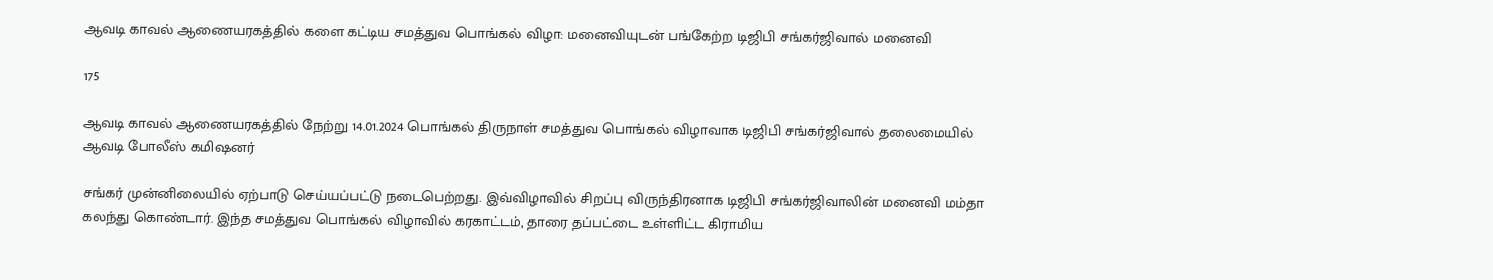ஆவடி காவல் ஆணையரகத்தில் களை கட்டிய சமத்துவ பொங்கல் விழா: மனைவியுடன் பங்கேற்ற டிஜிபி சங்கர்ஜிவால் மனைவி

175

ஆவடி காவல் ஆணையரகத்தில் நேற்று 14.01.2024 பொங்கல் திருநாள் சமத்துவ பொங்கல் விழாவாக டிஜிபி சங்கர்ஜிவால் தலைமையில் ஆவடி போலீஸ் கமிஷனர்

சங்கர் முன்னிலையில் ஏற்பாடு செய்யப்பட்டு நடைபெற்றது. இவ்விழாவில் சிறப்பு விருந்திரனாக டிஜிபி சங்கர்ஜிவாலின் மனைவி மம்தா கலந்து கொண்டார். இந்த சமத்துவ பொங்கல் விழாவில் கரகாட்டம், தாரை தப்பட்டை உள்ளிட்ட கிராமிய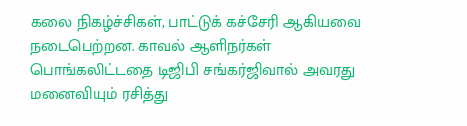கலை நிகழ்ச்சிகள், பாட்டுக் கச்சேரி ஆகியவை நடைபெற்றன. காவல் ஆளிநர்கள் பொங்கலிட்டதை டிஜிபி சங்கர்ஜிவால் அவரது மனைவியும் ரசித்து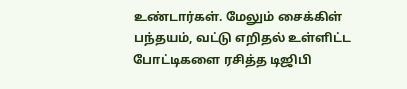உண்டார்கள். மேலும் சைக்கிள் பந்தயம், வட்டு எறிதல் உள்ளிட்ட போட்டிகளை ரசித்த டிஜிபி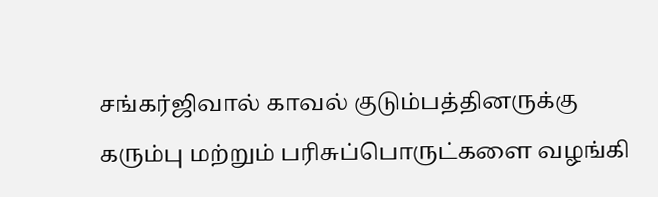சங்கர்ஜிவால் காவல் குடும்பத்தினருக்கு கரும்பு மற்றும் பரிசுப்பொருட்களை வழங்கி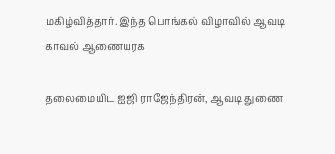மகிழ்வித்தார். இந்த பொங்கல் விழாவில் ஆவடி காவல் ஆணையரக

தலைமையிட ஐஜி ராஜேந்திரன், ஆவடி துணை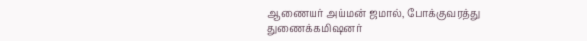ஆணையர் அய்மன் ஜமால், போக்குவரத்து துணைக்கமிஷனர்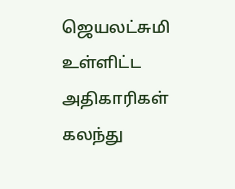ஜெயலட்சுமி உள்ளிட்ட அதிகாரிகள் கலந்து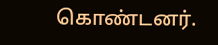கொண்டனர்.